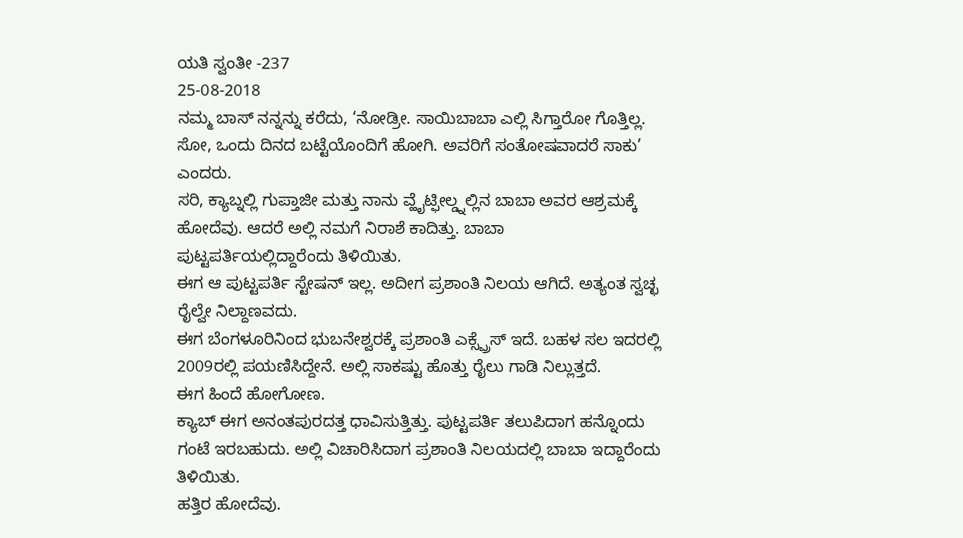ಯತಿ ಸ್ವಂತೀ -237
25-08-2018
ನಮ್ಮ ಬಾಸ್ ನನ್ನನ್ನು ಕರೆದು, ‘ನೋಡ್ರೀ. ಸಾಯಿಬಾಬಾ ಎಲ್ಲಿ ಸಿಗ್ತಾರೋ ಗೊತ್ತಿಲ್ಲ. ಸೋ, ಒಂದು ದಿನದ ಬಟ್ಟೆಯೊಂದಿಗೆ ಹೋಗಿ. ಅವರಿಗೆ ಸಂತೋಷವಾದರೆ ಸಾಕು’ ಎಂದರು.
ಸರಿ, ಕ್ಯಾಬ್ನಲ್ಲಿ ಗುಪ್ತಾಜೀ ಮತ್ತು ನಾನು ವ್ಹೈಟ್ಫೀಲ್ಡ್ನಲ್ಲಿನ ಬಾಬಾ ಅವರ ಆಶ್ರಮಕ್ಕೆ ಹೋದೆವು. ಆದರೆ ಅಲ್ಲಿ ನಮಗೆ ನಿರಾಶೆ ಕಾದಿತ್ತು. ಬಾಬಾ ಪುಟ್ಟಪರ್ತಿಯಲ್ಲಿದ್ದಾರೆಂದು ತಿಳಿಯಿತು.
ಈಗ ಆ ಪುಟ್ಟಪರ್ತಿ ಸ್ಟೇಷನ್ ಇಲ್ಲ. ಅದೀಗ ಪ್ರಶಾಂತಿ ನಿಲಯ ಆಗಿದೆ. ಅತ್ಯಂತ ಸ್ವಚ್ಛ ರೈಲ್ವೇ ನಿಲ್ದಾಣವದು.
ಈಗ ಬೆಂಗಳೂರಿನಿಂದ ಭುಬನೇಶ್ವರಕ್ಕೆ ಪ್ರಶಾಂತಿ ಎಕ್ಸ್ಪ್ರೆಸ್ ಇದೆ. ಬಹಳ ಸಲ ಇದರಲ್ಲಿ 2009ರಲ್ಲಿ ಪಯಣಿಸಿದ್ದೇನೆ. ಅಲ್ಲಿ ಸಾಕಷ್ಟು ಹೊತ್ತು ರೈಲು ಗಾಡಿ ನಿಲ್ಲುತ್ತದೆ.
ಈಗ ಹಿಂದೆ ಹೋಗೋಣ.
ಕ್ಯಾಬ್ ಈಗ ಅನಂತಪುರದತ್ತ ಧಾವಿಸುತ್ತಿತ್ತು. ಪುಟ್ಟಪರ್ತಿ ತಲುಪಿದಾಗ ಹನ್ನೊಂದು ಗಂಟೆ ಇರಬಹುದು. ಅಲ್ಲಿ ವಿಚಾರಿಸಿದಾಗ ಪ್ರಶಾಂತಿ ನಿಲಯದಲ್ಲಿ ಬಾಬಾ ಇದ್ದಾರೆಂದು ತಿಳಿಯಿತು.
ಹತ್ತಿರ ಹೋದೆವು.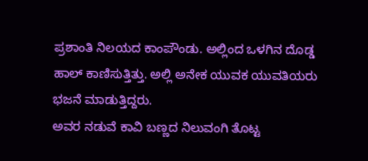ಪ್ರಶಾಂತಿ ನಿಲಯದ ಕಾಂಪೌಂಡು. ಅಲ್ಲಿಂದ ಒಳಗಿನ ದೊಡ್ಡ ಹಾಲ್ ಕಾಣಿಸುತ್ತಿತ್ತು. ಅಲ್ಲಿ ಅನೇಕ ಯುವಕ ಯುವತಿಯರು ಭಜನೆ ಮಾಡುತ್ತಿದ್ದರು.
ಅವರ ನಡುವೆ ಕಾವಿ ಬಣ್ಣದ ನಿಲುವಂಗಿ ತೊಟ್ಟ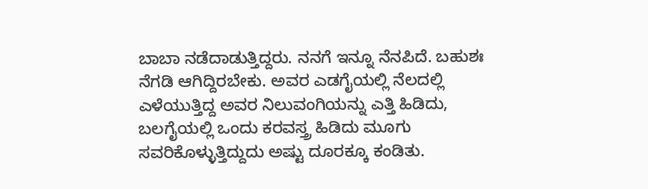ಬಾಬಾ ನಡೆದಾಡುತ್ತಿದ್ದರು. ನನಗೆ ಇನ್ನೂ ನೆನಪಿದೆ. ಬಹುಶಃ ನೆಗಡಿ ಆಗಿದ್ದಿರಬೇಕು. ಅವರ ಎಡಗೈಯಲ್ಲಿ ನೆಲದಲ್ಲಿ ಎಳೆಯುತ್ತಿದ್ದ ಅವರ ನಿಲುವಂಗಿಯನ್ನು ಎತ್ತಿ ಹಿಡಿದು, ಬಲಗೈಯಲ್ಲಿ ಒಂದು ಕರವಸ್ತ್ರ ಹಿಡಿದು ಮೂಗು ಸವರಿಕೊಳ್ಳುತ್ತಿದ್ದುದು ಅಷ್ಟು ದೂರಕ್ಕೂ ಕಂಡಿತು.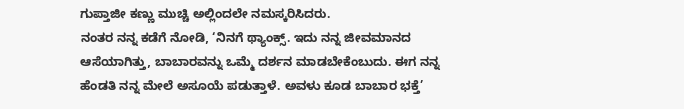ಗುಪ್ತಾಜೀ ಕಣ್ಣು ಮುಚ್ಚಿ ಅಲ್ಲಿಂದಲೇ ನಮಸ್ಕರಿಸಿದರು.
ನಂತರ ನನ್ನ ಕಡೆಗೆ ನೋಡಿ, ‘ನಿನಗೆ ಥ್ಯಾಂಕ್ಸ್. ಇದು ನನ್ನ ಜೀವಮಾನದ ಆಸೆಯಾಗಿತ್ತು, ಬಾಬಾರವನ್ನು ಒಮ್ಮೆ ದರ್ಶನ ಮಾಡಬೇಕೆಂಬುದು. ಈಗ ನನ್ನ ಹೆಂಡತಿ ನನ್ನ ಮೇಲೆ ಅಸೂಯೆ ಪಡುತ್ತಾಳೆ. ಅವಳು ಕೂಡ ಬಾಬಾರ ಭಕ್ತೆ’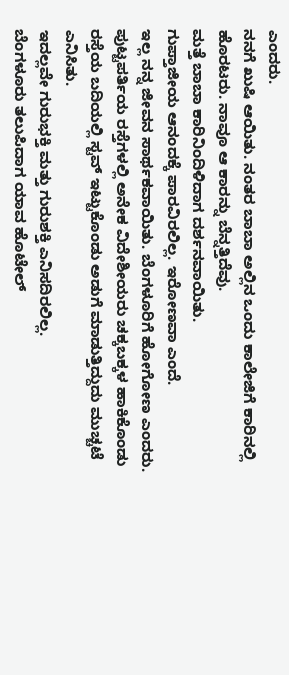ಎಂದರು.
ನನಗೆ ಖುಷಿ ಆಯಿತು. ನಂತರ ಬಾಬಾ ಅಲ್ಲಿನ ಒಂದು ಕಾಲೇಜಿಗೆ ಕಾರಿನಲ್ಲಿ ಹೊರಟರು. ನಾವೂ ಆ ಕಾರನ್ನು ಬೆನ್ನತ್ತಿದೆವು.
ಮತ್ತೆ ಬಾಬಾ ಕಾರಿನಿಂದಿಳಿದಾಗ ದರ್ಶನವಾಯಿತು.
ಗುಪ್ತಾಜೀಯ ಆನಂದಕ್ಕೆ ಪಾರವಿರಲಿಲ್ಲ. ಇರೋಣವಾ ಎಂದೆ.
ಇಲ್ಲ ನನ್ನ ಜೀವನ ಸಾರ್ಥಕವಾಯಿತು. ಬೆಂಗಳೂರಿಗೆ ಹೋಗೋಣ ಎಂದರು.
ಪುಟ್ಟಪರ್ತಿಯ ರಸ್ತೆಗಳಲ್ಲಿ ಅನೇಕ ವಿದೇಶೀಯರು ಚಕ್ಕಬಕ್ಕಳ ಹಾಕಿಕೊಂಡು ರಸ್ತೆಯ ಬದಿಯಲ್ಲಿ ಸ್ಟವ್ ಇಟ್ಟುಕೊಂಡು ಅಡುಗೆ ಮಾಡುತ್ತಿದ್ದುದು ಮುಚ್ಚಟೆ ಎನಿಸಿತು.
ಇದಲ್ಲವೇ ಗುರುಭಕ್ತಿ ಮತ್ತು ಗುರುಶಕ್ತಿ ಎನಿಸದಿರಲಿಲ್ಲ.
ಬೆಂಗಳೂರು ತಲುಪಿದಾಗ ಯಾವ ಹೊಟೇಲ್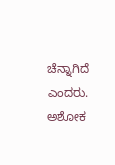ಚೆನ್ನಾಗಿದೆ ಎಂದರು. ಅಶೋಕ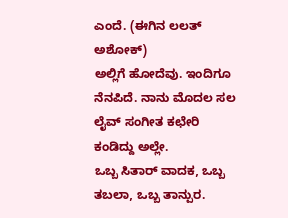ಎಂದೆ. (ಈಗಿನ ಲಲತ್ ಅಶೋಕ್)
ಅಲ್ಲಿಗೆ ಹೋದೆವು. ಇಂದಿಗೂ ನೆನಪಿದೆ. ನಾನು ಮೊದಲ ಸಲ ಲೈವ್ ಸಂಗೀತ ಕಛೇರಿ ಕಂಡಿದ್ದು ಅಲ್ಲೇ.
ಒಬ್ಬ ಸಿತಾರ್ ವಾದಕ, ಒಬ್ಬ ತಬಲಾ, ಒಬ್ಬ ತಾನ್ಪುರ.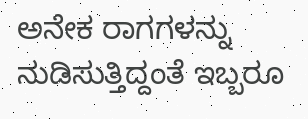ಅನೇಕ ರಾಗಗಳನ್ನು ನುಡಿಸುತ್ತಿದ್ದಂತೆ ಇಬ್ಬರೂ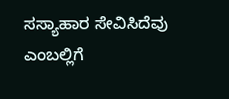ಸಸ್ಯಾಹಾರ ಸೇವಿಸಿದೆವು ಎಂಬಲ್ಲಿಗೆ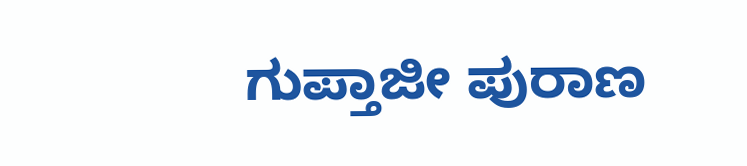ಗುಪ್ತಾಜೀ ಪುರಾಣ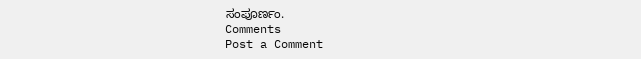ಸಂಪೂರ್ಣಂ.
Comments
Post a Comment